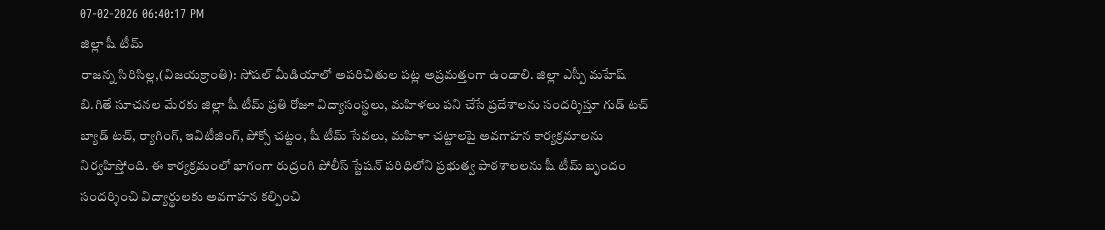07-02-2026 06:40:17 PM
జిల్లా షీ టీమ్
రాజన్న సిరిసిల్ల,(విజయక్రాంతి): సోషల్ మీడియాలో అపరిచితుల పట్ల అప్రమత్తంగా ఉండాలి. జిల్లా ఎస్పీ మహేష్ బి.గితే సూచనల మేరకు జిల్లా షీ టీమ్ ప్రతి రోజూ విద్యాసంస్థలు, మహిళలు పని చేసే ప్రదేశాలను సందర్శిస్తూ గుడ్ టచ్ బ్యాడ్ టచ్, ర్యాగింగ్, ఇవిటీజింగ్, పోక్సో చట్టం, షీ టీమ్ సేవలు, మహిళా చట్టాలపై అవగాహన కార్యక్రమాలను నిర్వహిస్తోంది. ఈ కార్యక్రమంలో భాగంగా రుద్రంగి పోలీస్ స్టేషన్ పరిధిలోని ప్రభుత్వ పాఠశాలలను షీ టీమ్ బృందం సందర్శించి విద్యార్థులకు అవగాహన కల్పించి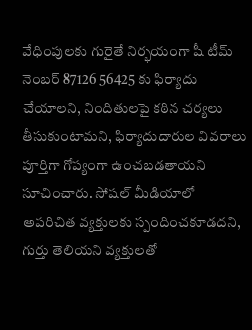వేధింపులకు గురైతే నిర్భయంగా షీ టీమ్ నెంబర్ 87126 56425 కు ఫిర్యాదు చేయాలని, నిందితులపై కఠిన చర్యలు తీసుకుంటామని, ఫిర్యాదుదారుల వివరాలు పూర్తిగా గోప్యంగా ఉంచబడతాయని సూచించారు. సోషల్ మీడియాలో అపరిచిత వ్యక్తులకు స్పందించకూడదని, గుర్తు తెలియని వ్యక్తులతో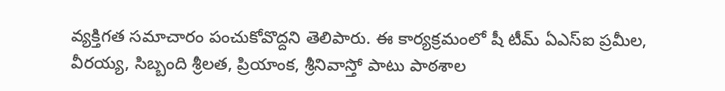వ్యక్తిగత సమాచారం పంచుకోవొద్దని తెలిపారు. ఈ కార్యక్రమంలో షీ టీమ్ ఏఎస్ఐ ప్రమీల, వీరయ్య, సిబ్బంది శ్రీలత, ప్రియాంక, శ్రీనివాస్తో పాటు పాఠశాల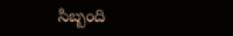సిబ్బంది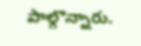పాల్గొన్నారు.